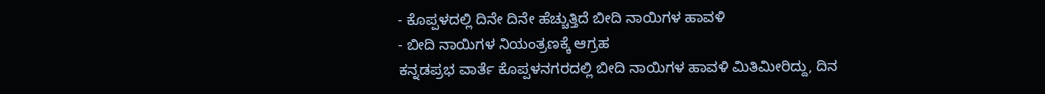- ಕೊಪ್ಪಳದಲ್ಲಿ ದಿನೇ ದಿನೇ ಹೆಚ್ಚುತ್ತಿದೆ ಬೀದಿ ನಾಯಿಗಳ ಹಾವಳಿ
- ಬೀದಿ ನಾಯಿಗಳ ನಿಯಂತ್ರಣಕ್ಕೆ ಆಗ್ರಹ
ಕನ್ನಡಪ್ರಭ ವಾರ್ತೆ ಕೊಪ್ಪಳನಗರದಲ್ಲಿ ಬೀದಿ ನಾಯಿಗಳ ಹಾವಳಿ ಮಿತಿಮೀರಿದ್ದು, ದಿನ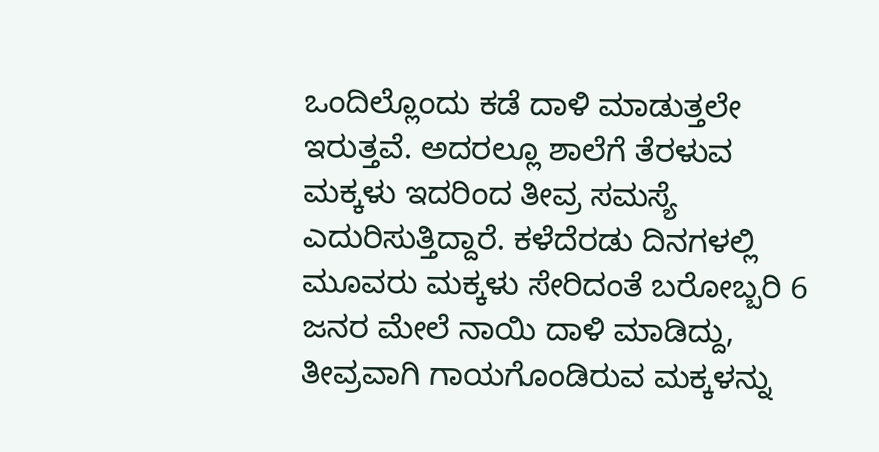ಒಂದಿಲ್ಲೊಂದು ಕಡೆ ದಾಳಿ ಮಾಡುತ್ತಲೇ ಇರುತ್ತವೆ. ಅದರಲ್ಲೂ ಶಾಲೆಗೆ ತೆರಳುವ ಮಕ್ಕಳು ಇದರಿಂದ ತೀವ್ರ ಸಮಸ್ಯೆ ಎದುರಿಸುತ್ತಿದ್ದಾರೆ. ಕಳೆದೆರಡು ದಿನಗಳಲ್ಲಿ ಮೂವರು ಮಕ್ಕಳು ಸೇರಿದಂತೆ ಬರೋಬ್ಬರಿ 6 ಜನರ ಮೇಲೆ ನಾಯಿ ದಾಳಿ ಮಾಡಿದ್ದು, ತೀವ್ರವಾಗಿ ಗಾಯಗೊಂಡಿರುವ ಮಕ್ಕಳನ್ನು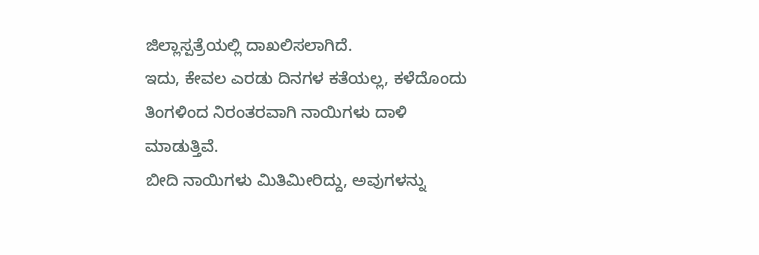ಜಿಲ್ಲಾಸ್ಪತ್ರೆಯಲ್ಲಿ ದಾಖಲಿಸಲಾಗಿದೆ.
ಇದು, ಕೇವಲ ಎರಡು ದಿನಗಳ ಕತೆಯಲ್ಲ, ಕಳೆದೊಂದು ತಿಂಗಳಿಂದ ನಿರಂತರವಾಗಿ ನಾಯಿಗಳು ದಾಳಿ ಮಾಡುತ್ತಿವೆ.
ಬೀದಿ ನಾಯಿಗಳು ಮಿತಿಮೀರಿದ್ದು, ಅವುಗಳನ್ನು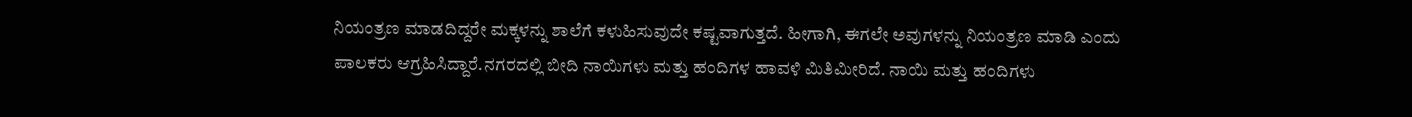ನಿಯಂತ್ರಣ ಮಾಡದಿದ್ದರೇ ಮಕ್ಕಳನ್ನು ಶಾಲೆಗೆ ಕಳುಹಿಸುವುದೇ ಕಷ್ಟವಾಗುತ್ತದೆ. ಹೀಗಾಗಿ, ಈಗಲೇ ಅವುಗಳನ್ನು ನಿಯಂತ್ರಣ ಮಾಡಿ ಎಂದು ಪಾಲಕರು ಆಗ್ರಹಿಸಿದ್ದಾರೆ.ನಗರದಲ್ಲಿ ಬೀದಿ ನಾಯಿಗಳು ಮತ್ತು ಹಂದಿಗಳ ಹಾವಳಿ ಮಿತಿಮೀರಿದೆ. ನಾಯಿ ಮತ್ತು ಹಂದಿಗಳು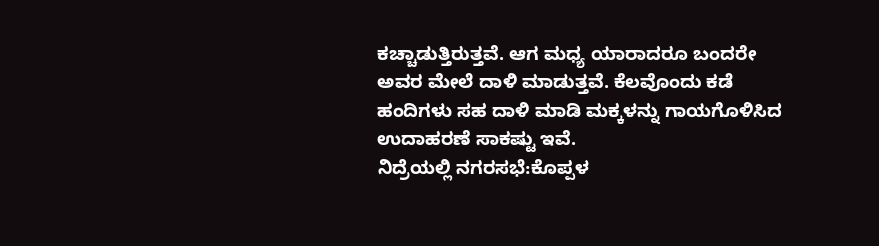ಕಚ್ಚಾಡುತ್ತಿರುತ್ತವೆ. ಆಗ ಮಧ್ಯ ಯಾರಾದರೂ ಬಂದರೇ ಅವರ ಮೇಲೆ ದಾಳಿ ಮಾಡುತ್ತವೆ. ಕೆಲವೊಂದು ಕಡೆ ಹಂದಿಗಳು ಸಹ ದಾಳಿ ಮಾಡಿ ಮಕ್ಕಳನ್ನು ಗಾಯಗೊಳಿಸಿದ ಉದಾಹರಣೆ ಸಾಕಷ್ಟು ಇವೆ.
ನಿದ್ರೆಯಲ್ಲಿ ನಗರಸಭೆ:ಕೊಪ್ಪಳ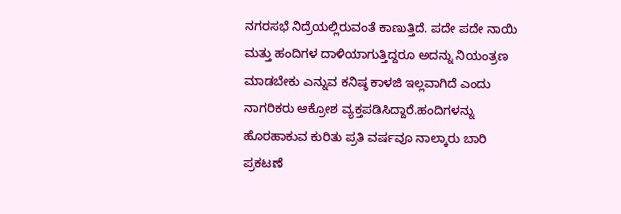ನಗರಸಭೆ ನಿದ್ರೆಯಲ್ಲಿರುವಂತೆ ಕಾಣುತ್ತಿದೆ. ಪದೇ ಪದೇ ನಾಯಿ ಮತ್ತು ಹಂದಿಗಳ ದಾಳಿಯಾಗುತ್ತಿದ್ದರೂ ಅದನ್ನು ನಿಯಂತ್ರಣ ಮಾಡಬೇಕು ಎನ್ನುವ ಕನಿಷ್ಠ ಕಾಳಜಿ ಇಲ್ಲವಾಗಿದೆ ಎಂದು ನಾಗರಿಕರು ಆಕ್ರೋಶ ವ್ಯಕ್ತಪಡಿಸಿದ್ದಾರೆ.ಹಂದಿಗಳನ್ನು ಹೊರಹಾಕುವ ಕುರಿತು ಪ್ರತಿ ವರ್ಷವೂ ನಾಲ್ಕಾರು ಬಾರಿ ಪ್ರಕಟಣೆ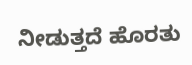ನೀಡುತ್ತದೆ ಹೊರತು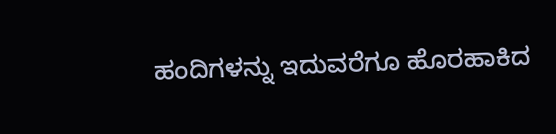ಹಂದಿಗಳನ್ನು ಇದುವರೆಗೂ ಹೊರಹಾಕಿದ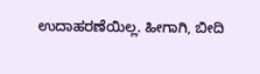ಉದಾಹರಣೆಯಿಲ್ಲ. ಹೀಗಾಗಿ, ಬೀದಿ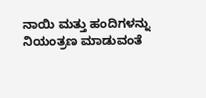ನಾಯಿ ಮತ್ತು ಹಂದಿಗಳನ್ನು ನಿಯಂತ್ರಣ ಮಾಡುವಂತೆ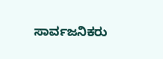ಸಾರ್ವಜನಿಕರು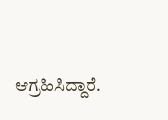ಆಗ್ರಹಿಸಿದ್ದಾರೆ.